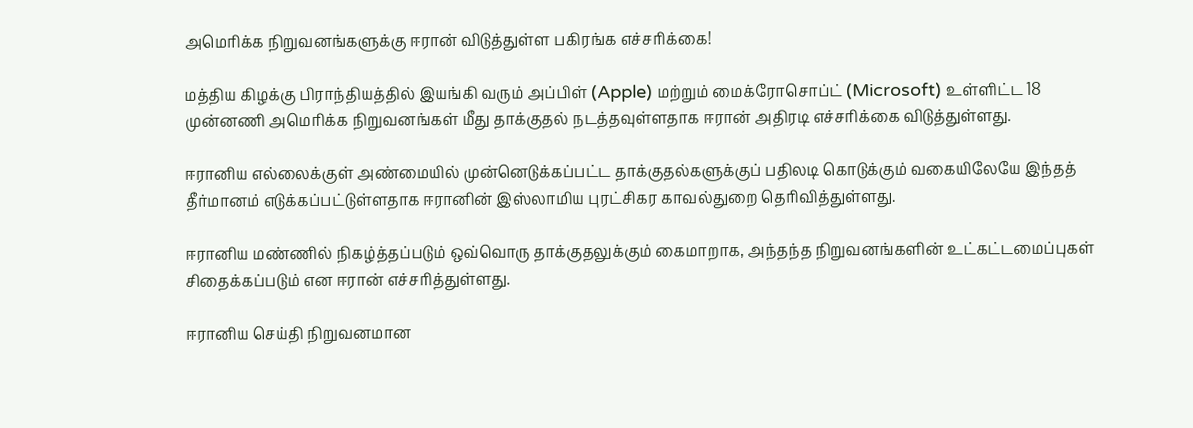அமெரிக்க நிறுவனங்களுக்கு ஈரான் விடுத்துள்ள பகிரங்க எச்சரிக்கை!

மத்திய கிழக்கு பிராந்தியத்தில் இயங்கி வரும் அப்பிள் (Apple) மற்றும் மைக்ரோசொப்ட் (Microsoft) உள்ளிட்ட 18 முன்னணி அமெரிக்க நிறுவனங்கள் மீது தாக்குதல் நடத்தவுள்ளதாக ஈரான் அதிரடி எச்சரிக்கை விடுத்துள்ளது.

ஈரானிய எல்லைக்குள் அண்மையில் முன்னெடுக்கப்பட்ட தாக்குதல்களுக்குப் பதிலடி கொடுக்கும் வகையிலேயே இந்தத் தீர்மானம் எடுக்கப்பட்டுள்ளதாக ஈரானின் இஸ்லாமிய புரட்சிகர காவல்துறை தெரிவித்துள்ளது.

ஈரானிய மண்ணில் நிகழ்த்தப்படும் ஒவ்வொரு தாக்குதலுக்கும் கைமாறாக, அந்தந்த நிறுவனங்களின் உட்கட்டமைப்புகள் சிதைக்கப்படும் என ஈரான் எச்சரித்துள்ளது.

ஈரானிய செய்தி நிறுவனமான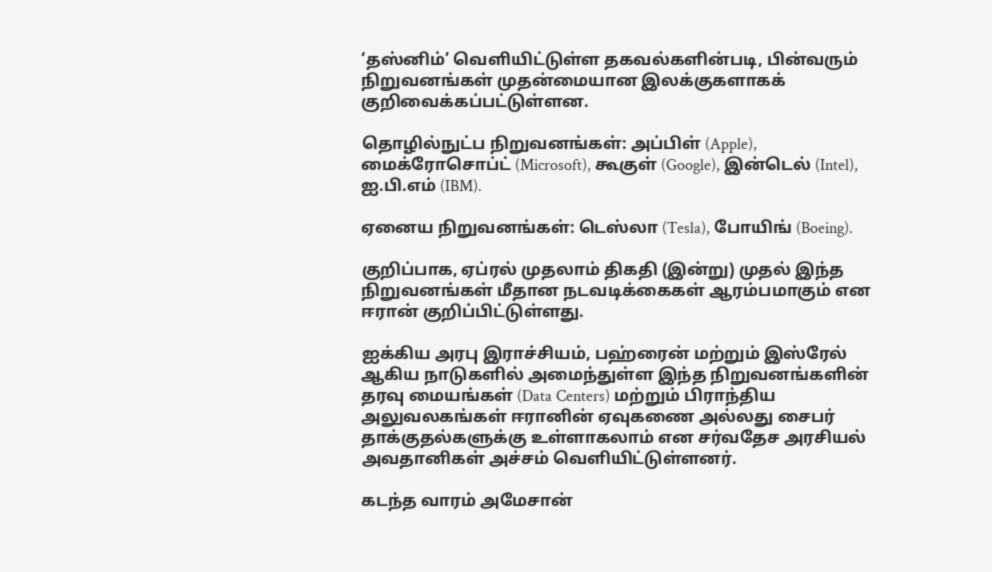‘தஸ்னிம்’ வெளியிட்டுள்ள தகவல்களின்படி, பின்வரும் நிறுவனங்கள் முதன்மையான இலக்குகளாகக் குறிவைக்கப்பட்டுள்ளன.

தொழில்நுட்ப நிறுவனங்கள்: அப்பிள் (Apple), மைக்ரோசொப்ட் (Microsoft), கூகுள் (Google), இன்டெல் (Intel), ஐ.பி.எம் (IBM).

ஏனைய நிறுவனங்கள்: டெஸ்லா (Tesla), போயிங் (Boeing).

குறிப்பாக, ஏப்ரல் முதலாம் திகதி (இன்று) முதல் இந்த நிறுவனங்கள் மீதான நடவடிக்கைகள் ஆரம்பமாகும் என ஈரான் குறிப்பிட்டுள்ளது.

ஐக்கிய அரபு இராச்சியம், பஹ்ரைன் மற்றும் இஸ்ரேல் ஆகிய நாடுகளில் அமைந்துள்ள இந்த நிறுவனங்களின் தரவு மையங்கள் (Data Centers) மற்றும் பிராந்திய அலுவலகங்கள் ஈரானின் ஏவுகணை அல்லது சைபர் தாக்குதல்களுக்கு உள்ளாகலாம் என சர்வதேச அரசியல் அவதானிகள் அச்சம் வெளியிட்டுள்ளனர்.

கடந்த வாரம் அமேசான்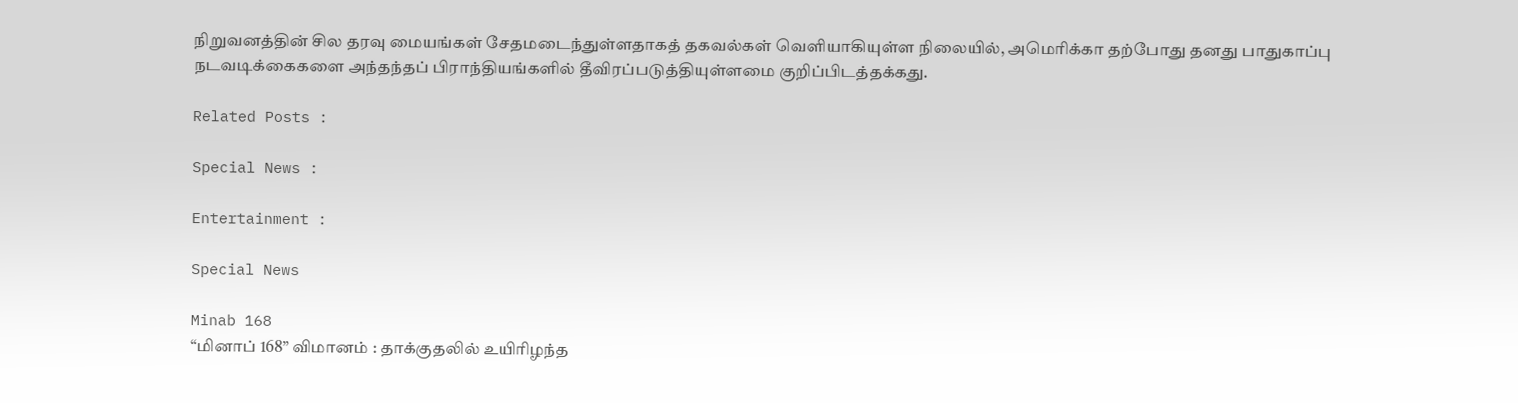நிறுவனத்தின் சில தரவு மையங்கள் சேதமடைந்துள்ளதாகத் தகவல்கள் வெளியாகியுள்ள நிலையில், அமெரிக்கா தற்போது தனது பாதுகாப்பு நடவடிக்கைகளை அந்தந்தப் பிராந்தியங்களில் தீவிரப்படுத்தியுள்ளமை குறிப்பிடத்தக்கது.

Related Posts :

Special News :

Entertainment :

Special News

Minab 168
“மினாப் 168” விமானம் : தாக்குதலில் உயிரிழந்த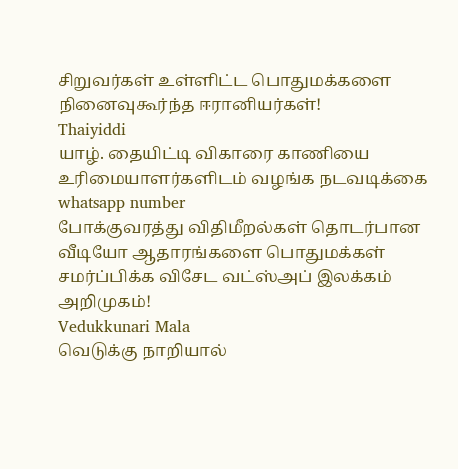சிறுவர்கள் உள்ளிட்ட பொதுமக்களை நினைவுகூர்ந்த ஈரானியர்கள்!
Thaiyiddi
யாழ். தையிட்டி விகாரை காணியை உரிமையாளர்களிடம் வழங்க நடவடிக்கை
whatsapp number
போக்குவரத்து விதிமீறல்கள் தொடர்பான வீடியோ ஆதாரங்களை பொதுமக்கள் சமர்ப்பிக்க விசேட வட்ஸ்அப் இலக்கம் அறிமுகம்!
Vedukkunari Mala
வெடுக்கு நாறியால்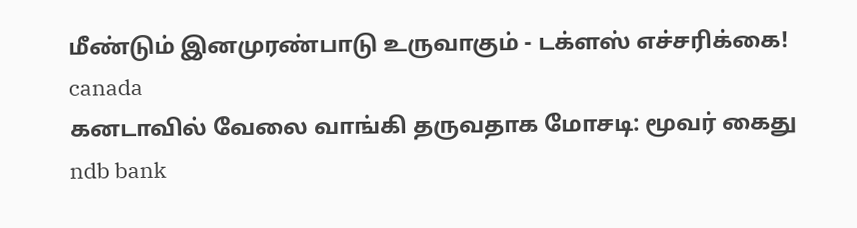மீண்டும் இனமுரண்பாடு உருவாகும் - டக்ளஸ் எச்சரிக்கை!
canada
கனடாவில் வேலை வாங்கி தருவதாக மோசடி: மூவர் கைது
ndb bank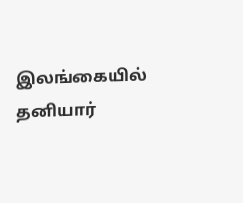இலங்கையில் தனியார்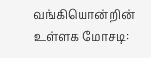வங்கியொன்றின் உள்ளக மோசடி: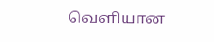வெளியான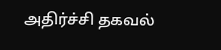அதிர்ச்சி தகவல்